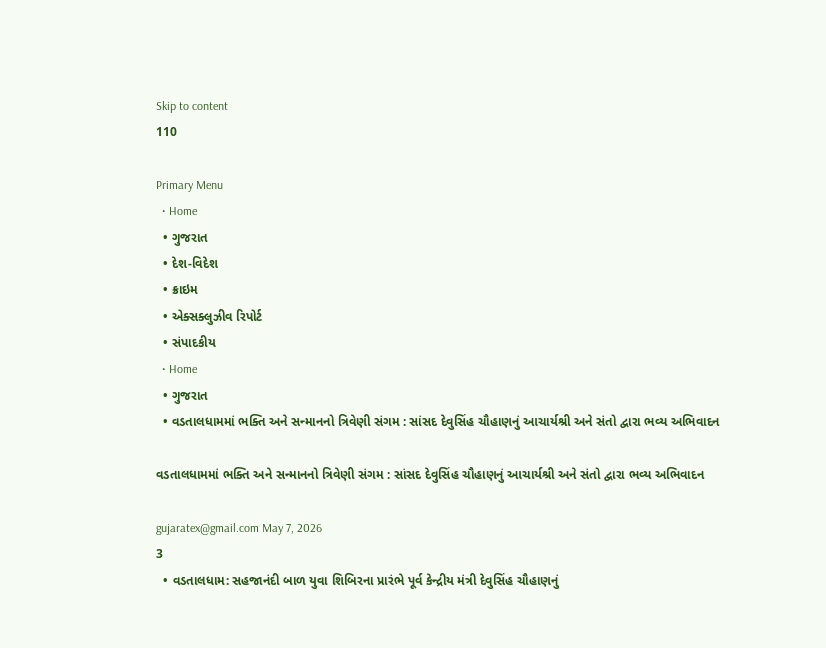Skip to content
110

Primary Menu
  • Home
  • ગુજરાત
  • દેશ-વિદેશ
  • ક્રાઇમ
  • એક્સક્લુઝીવ રિપોર્ટ
  • સંપાદકીય
  • Home
  • ગુજરાત
  • વડતાલધામમાં ભક્તિ અને સન્માનનો ત્રિવેણી સંગમ : સાંસદ દેવુસિંહ ચૌહાણનું આચાર્યશ્રી અને સંતો દ્વારા ભવ્ય અભિવાદન

વડતાલધામમાં ભક્તિ અને સન્માનનો ત્રિવેણી સંગમ : સાંસદ દેવુસિંહ ચૌહાણનું આચાર્યશ્રી અને સંતો દ્વારા ભવ્ય અભિવાદન

gujaratex@gmail.com May 7, 2026
3
  • વડતાલધામ: સહજાનંદી બાળ યુવા શિબિરના પ્રારંભે પૂર્વ કેન્દ્રીય મંત્રી દેવુસિંહ ચૌહાણનું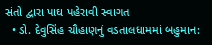સંતો દ્વારા પાઘ પહેરાવી સ્વાગત
  • ડો. દેવુસિંહ ચૌહાણનું વડતાલધામમાં બહુમાન: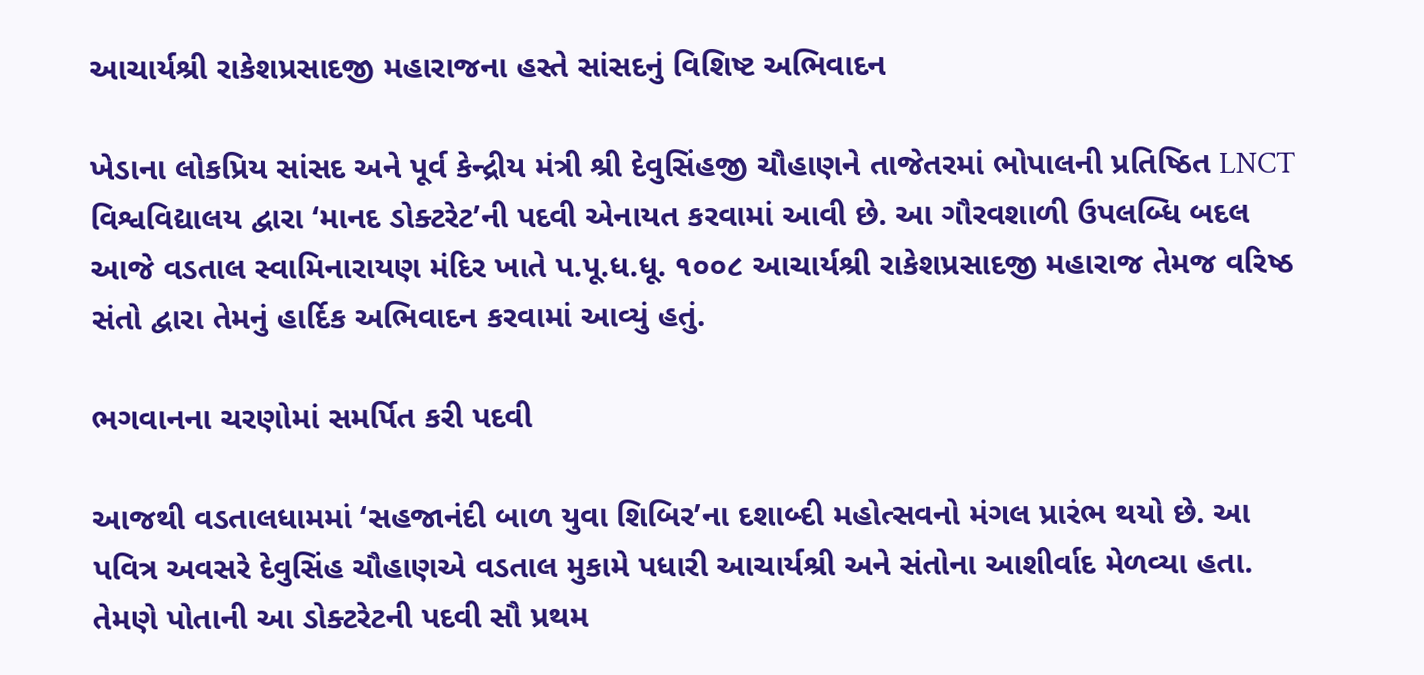આચાર્યશ્રી રાકેશપ્રસાદજી મહારાજના હસ્તે સાંસદનું વિશિષ્ટ અભિવાદન

ખેડાના લોકપ્રિય સાંસદ અને પૂર્વ કેન્દ્રીય મંત્રી શ્રી દેવુસિંહજી ચૌહાણને તાજેતરમાં ભોપાલની પ્રતિષ્ઠિત LNCT વિશ્વવિદ્યાલય દ્વારા ‘માનદ ડોક્ટરેટ’ની પદવી એનાયત કરવામાં આવી છે. આ ગૌરવશાળી ઉપલબ્ધિ બદલ આજે વડતાલ સ્વામિનારાયણ મંદિર ખાતે પ.પૂ.ધ.ધૂ. ૧૦૦૮ આચાર્યશ્રી રાકેશપ્રસાદજી મહારાજ તેમજ વરિષ્ઠ સંતો દ્વારા તેમનું હાર્દિક અભિવાદન કરવામાં આવ્યું હતું.

ભગવાનના ચરણોમાં સમર્પિત કરી પદવી

આજથી વડતાલધામમાં ‘સહજાનંદી બાળ યુવા શિબિર’ના દશાબ્દી મહોત્સવનો મંગલ પ્રારંભ થયો છે. આ પવિત્ર અવસરે દેવુસિંહ ચૌહાણએ વડતાલ મુકામે પધારી આચાર્યશ્રી અને સંતોના આશીર્વાદ મેળવ્યા હતા. તેમણે પોતાની આ ડોક્ટરેટની પદવી સૌ પ્રથમ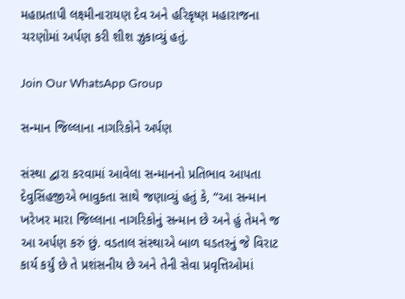મહાપ્રતાપી લક્ષ્મીનારાયણ દેવ અને હરિકૃષ્ણ મહારાજના ચરણોમાં અર્પણ કરી શીશ ઝુકાવ્યું હતું.

Join Our WhatsApp Group

સન્માન જિલ્લાના નાગરિકોને અર્પણ

સંસ્થા દ્વારા કરવામાં આવેલા સન્માનનો પ્રતિભાવ આપતા દેવુસિંહજીએ ભાવુકતા સાથે જણાવ્યું હતું કે, “આ સન્માન ખરેખર મારા જિલ્લાના નાગરિકોનું સન્માન છે અને હું તેમને જ આ અર્પણ કરું છું. વડતાલ સંસ્થાએ બાળ ઘડતરનું જે વિરાટ કાર્ય કર્યું છે તે પ્રશંસનીય છે અને તેની સેવા પ્રવૃત્તિઓમાં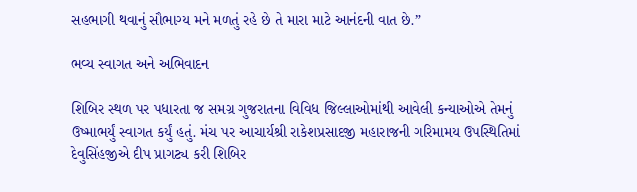સહભાગી થવાનું સૌભાગ્ય મને મળતું રહે છે તે મારા માટે આનંદની વાત છે.”

ભવ્ય સ્વાગત અને અભિવાદન

શિબિર સ્થળ પર પધારતા જ સમગ્ર ગુજરાતના વિવિધ જિલ્લાઓમાંથી આવેલી કન્યાઓએ તેમનું ઉષ્માભર્યું સ્વાગત કર્યું હતું. મંચ પર આચાર્યશ્રી રાકેશપ્રસાદજી મહારાજની ગરિમામય ઉપસ્થિતિમાં દેવુસિંહજીએ દીપ પ્રાગટ્ય કરી શિબિર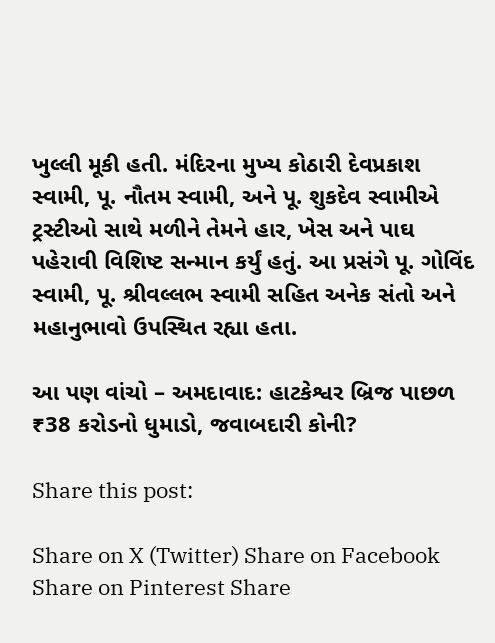ખુલ્લી મૂકી હતી. મંદિરના મુખ્ય કોઠારી દેવપ્રકાશ સ્વામી, પૂ. નૌતમ સ્વામી, અને પૂ. શુકદેવ સ્વામીએ ટ્રસ્ટીઓ સાથે મળીને તેમને હાર, ખેસ અને પાઘ પહેરાવી વિશિષ્ટ સન્માન કર્યું હતું. આ પ્રસંગે પૂ. ગોવિંદ સ્વામી, પૂ. શ્રીવલ્લભ સ્વામી સહિત અનેક સંતો અને મહાનુભાવો ઉપસ્થિત રહ્યા હતા.

આ પણ વાંચો – અમદાવાદ: હાટકેશ્વર બ્રિજ પાછળ ₹38 કરોડનો ધુમાડો, જવાબદારી કોની?

Share this post:

Share on X (Twitter) Share on Facebook Share on Pinterest Share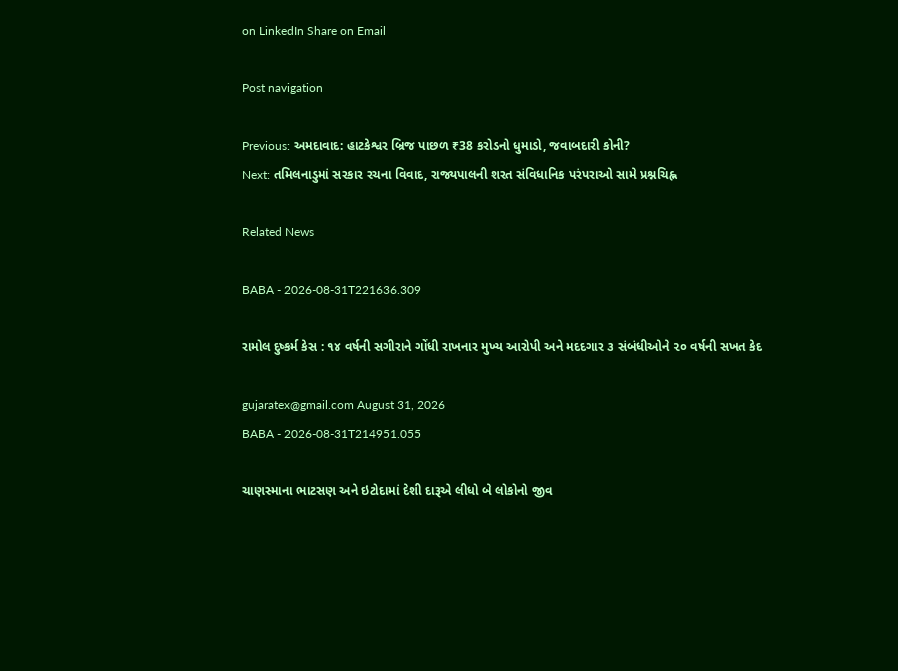on LinkedIn Share on Email

Post navigation

Previous: અમદાવાદ: હાટકેશ્વર બ્રિજ પાછળ ₹38 કરોડનો ધુમાડો, જવાબદારી કોની?
Next: તમિલનાડુમાં સરકાર રચના વિવાદ, રાજ્યપાલની શરત સંવિધાનિક પરંપરાઓ સામે પ્રશ્નચિહ્ન

Related News

BABA - 2026-08-31T221636.309

રામોલ દુષ્કર્મ કેસ : ૧૪ વર્ષની સગીરાને ગોંધી રાખનાર મુખ્ય આરોપી અને મદદગાર ૩ સંબંધીઓને ૨૦ વર્ષની સખત કેદ

gujaratex@gmail.com August 31, 2026
BABA - 2026-08-31T214951.055

ચાણસ્માના ભાટસણ અને ઇટોદામાં દેશી દારૂએ લીધો બે લોકોનો જીવ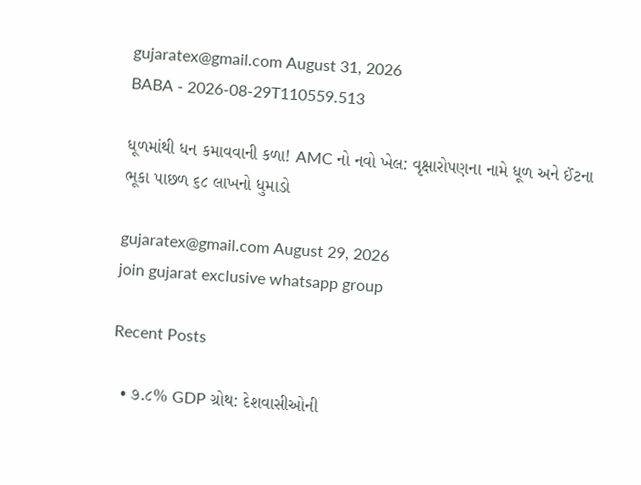gujaratex@gmail.com August 31, 2026
BABA - 2026-08-29T110559.513

ધૂળમાંથી ધન કમાવવાની કળા! AMC નો નવો ખેલ: વૃક્ષારોપણના નામે ધૂળ અને ઈંટના ભૂકા પાછળ ૬૮ લાખનો ધુમાડો

gujaratex@gmail.com August 29, 2026
join gujarat exclusive whatsapp group

Recent Posts

  • ૭.૮% GDP ગ્રોથ: દેશવાસીઓની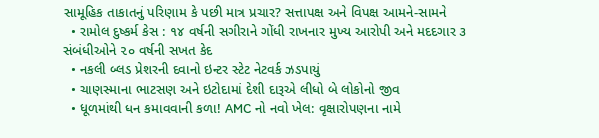સામૂહિક તાકાતનું પરિણામ કે પછી માત્ર પ્રચાર? સત્તાપક્ષ અને વિપક્ષ આમને-સામને
  • રામોલ દુષ્કર્મ કેસ : ૧૪ વર્ષની સગીરાને ગોંધી રાખનાર મુખ્ય આરોપી અને મદદગાર ૩ સંબંધીઓને ૨૦ વર્ષની સખત કેદ
  • નકલી બ્લડ પ્રેશરની દવાનો ઇન્ટર સ્ટેટ નેટવર્ક ઝડપાયું
  • ચાણસ્માના ભાટસણ અને ઇટોદામાં દેશી દારૂએ લીધો બે લોકોનો જીવ
  • ધૂળમાંથી ધન કમાવવાની કળા! AMC નો નવો ખેલ: વૃક્ષારોપણના નામે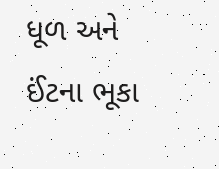ધૂળ અને ઈંટના ભૂકા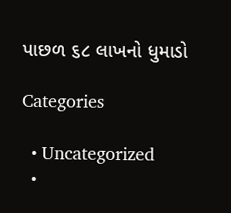પાછળ ૬૮ લાખનો ધુમાડો

Categories

  • Uncategorized
  •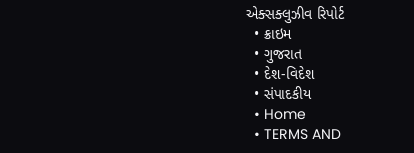એક્સક્લુઝીવ રિપોર્ટ
  • ક્રાઇમ
  • ગુજરાત
  • દેશ-વિદેશ
  • સંપાદકીય
  • Home
  • TERMS AND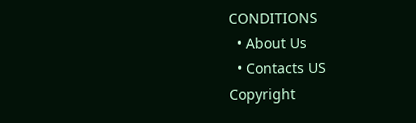CONDITIONS
  • About Us
  • Contacts US
Copyright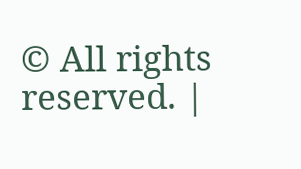© All rights reserved. |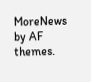MoreNews by AF themes.